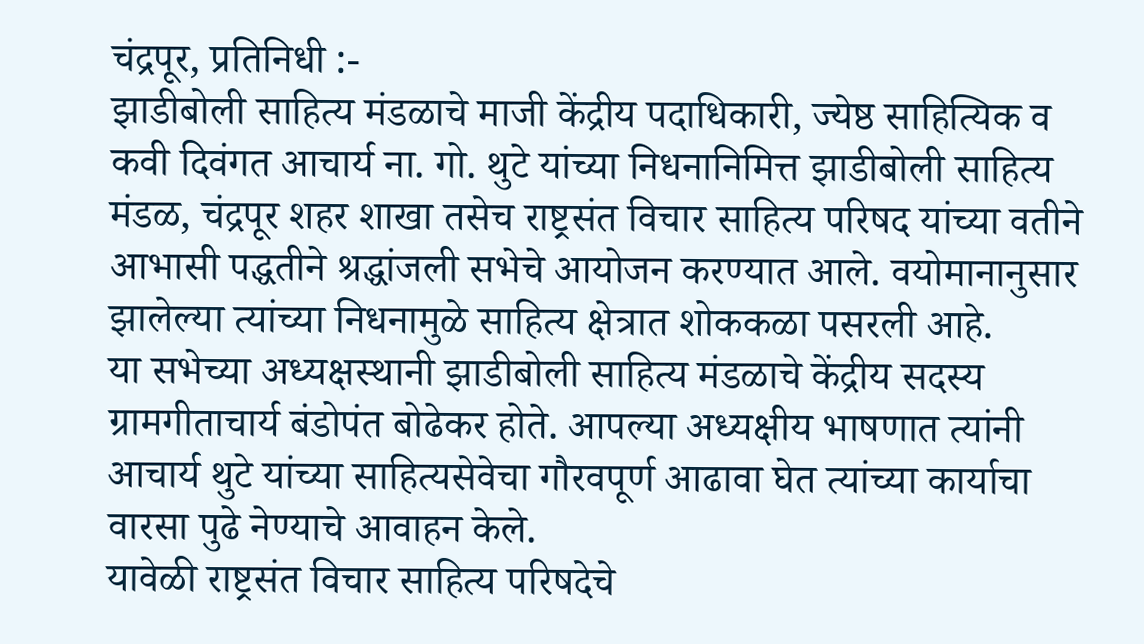चंद्रपूर, प्रतिनिधी :-
झाडीबोली साहित्य मंडळाचे माजी केंद्रीय पदाधिकारी, ज्येष्ठ साहित्यिक व कवी दिवंगत आचार्य ना. गो. थुटे यांच्या निधनानिमित्त झाडीबोली साहित्य मंडळ, चंद्रपूर शहर शाखा तसेच राष्ट्रसंत विचार साहित्य परिषद यांच्या वतीने आभासी पद्धतीने श्रद्धांजली सभेचे आयोजन करण्यात आले. वयोमानानुसार झालेल्या त्यांच्या निधनामुळे साहित्य क्षेत्रात शोककळा पसरली आहे.
या सभेच्या अध्यक्षस्थानी झाडीबोली साहित्य मंडळाचे केंद्रीय सदस्य ग्रामगीताचार्य बंडोपंत बोढेकर होते. आपल्या अध्यक्षीय भाषणात त्यांनी आचार्य थुटे यांच्या साहित्यसेवेचा गौरवपूर्ण आढावा घेत त्यांच्या कार्याचा वारसा पुढे नेण्याचे आवाहन केले.
यावेळी राष्ट्रसंत विचार साहित्य परिषदेचे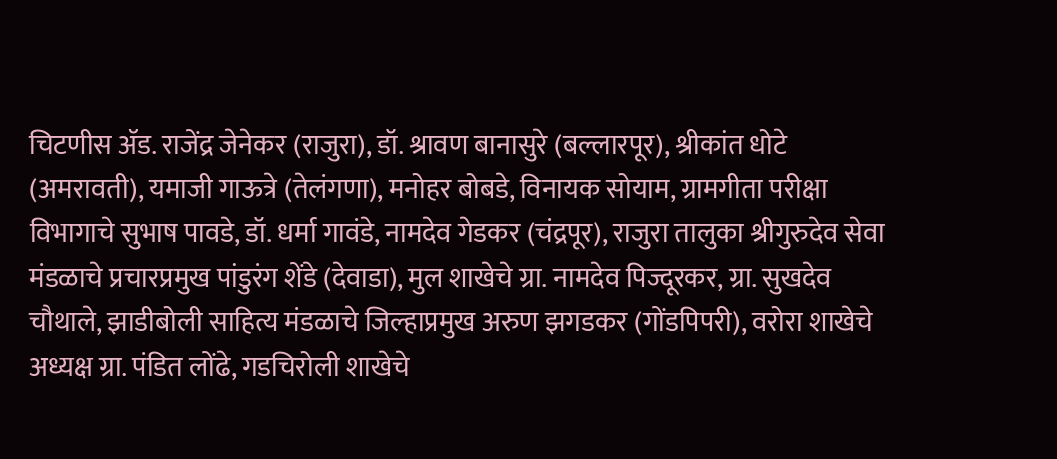चिटणीस ॲड. राजेंद्र जेनेकर (राजुरा), डॉ. श्रावण बानासुरे (बल्लारपूर), श्रीकांत धोटे (अमरावती), यमाजी गाऊत्रे (तेलंगणा), मनोहर बोबडे, विनायक सोयाम, ग्रामगीता परीक्षा विभागाचे सुभाष पावडे, डॉ. धर्मा गावंडे, नामदेव गेडकर (चंद्रपूर), राजुरा तालुका श्रीगुरुदेव सेवा मंडळाचे प्रचारप्रमुख पांडुरंग शेंडे (देवाडा), मुल शाखेचे ग्रा. नामदेव पिज्दूरकर, ग्रा. सुखदेव चौथाले, झाडीबोली साहित्य मंडळाचे जिल्हाप्रमुख अरुण झगडकर (गोंडपिपरी), वरोरा शाखेचे अध्यक्ष ग्रा. पंडित लोंढे, गडचिरोली शाखेचे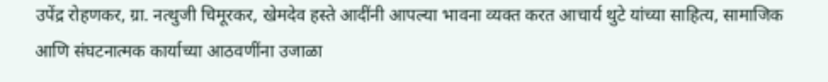उपेंद्र रोहणकर, ग्रा. नत्थुजी चिमूरकर, खेमदेव हस्ते आदींनी आपल्या भावना व्यक्त करत आचार्य थुटे यांच्या साहित्य, सामाजिक आणि संघटनात्मक कार्याच्या आठवणींना उजाळा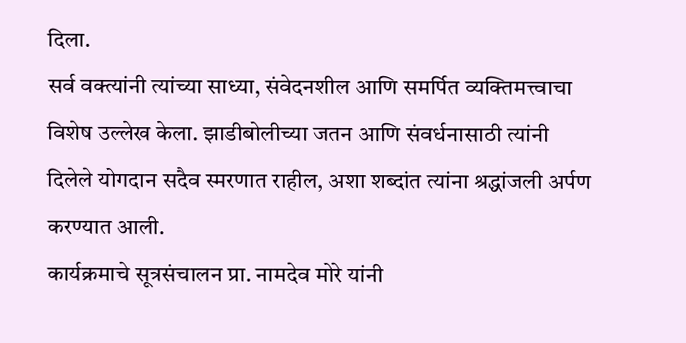दिला.
सर्व वक्त्यांनी त्यांच्या साध्या, संवेदनशील आणि समर्पित व्यक्तिमत्त्वाचा विशेष उल्लेख केला. झाडीबोलीच्या जतन आणि संवर्धनासाठी त्यांनी दिलेले योगदान सदैव स्मरणात राहील, अशा शब्दांत त्यांना श्रद्धांजली अर्पण करण्यात आली.
कार्यक्रमाचे सूत्रसंचालन प्रा. नामदेव मोरे यांनी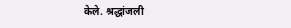केले. श्रद्धांजली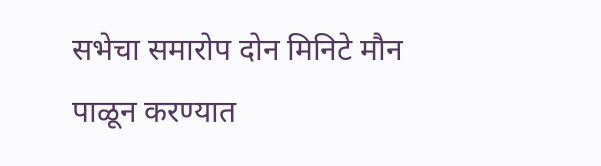सभेचा समारोप दोन मिनिटे मौन पाळून करण्यात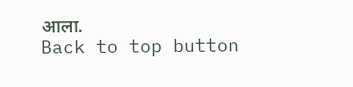आला.
Back to top button